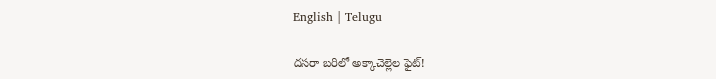English | Telugu

ద‌స‌రా బ‌రిలో అక్కాచెల్లెల ఫైట్‌!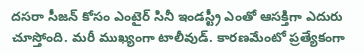ద‌స‌రా సీజ‌న్ కోసం ఎంటైర్ సినీ ఇండ‌స్ట్రీ ఎంతో ఆస‌క్తిగా ఎదురు చూస్తోంది. మ‌రీ ముఖ్యంగా టాలీవుడ్. కార‌ణ‌మేంటో ప్ర‌త్యేకంగా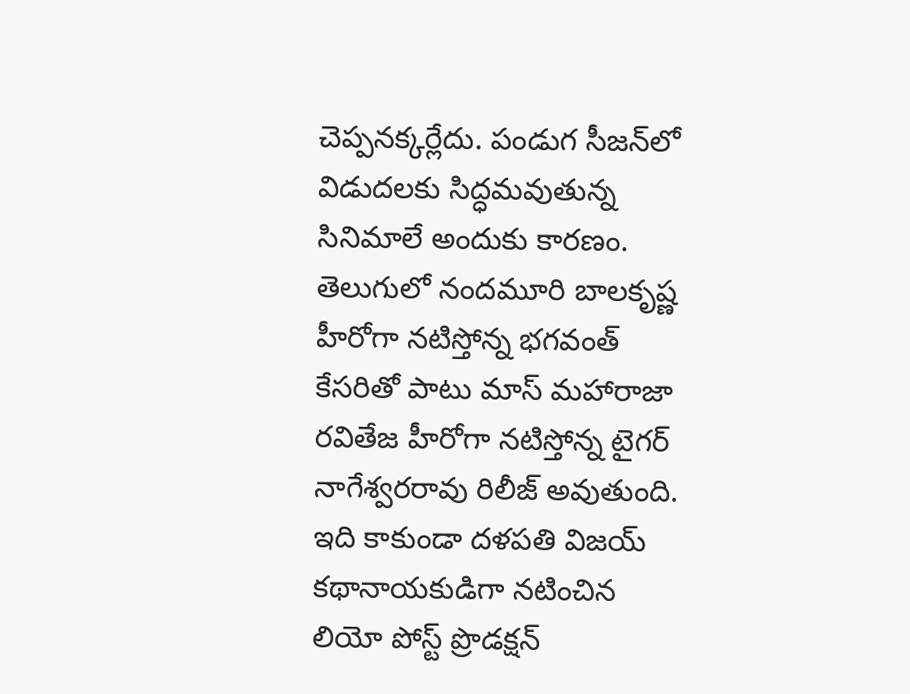చెప్ప‌న‌క్క‌ర్లేదు. పండుగ సీజ‌న్‌లో విడుద‌ల‌కు సిద్ధ‌మ‌వుతున్న సినిమాలే అందుకు కార‌ణం. తెలుగులో నంద‌మూరి బాల‌కృష్ణ హీరోగా న‌టిస్తోన్న భ‌గ‌వంత్ కేస‌రితో పాటు మాస్ మ‌హారాజా ర‌వితేజ హీరోగా న‌టిస్తోన్న టైగ‌ర్ నాగేశ్వ‌ర‌రావు రిలీజ్ అవుతుంది. ఇది కాకుండా ద‌ళ‌ప‌తి విజ‌య్ క‌థానాయ‌కుడిగా న‌టించిన లియో పోస్ట్ ప్రొడ‌క్ష‌న్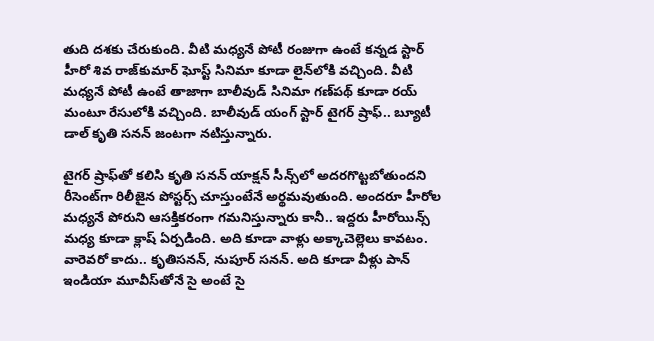తుది ద‌శ‌కు చేరుకుంది. వీటి మ‌ధ్య‌నే పోటీ రంజుగా ఉంటే క‌న్న‌డ స్టార్ హీరో శివ రాజ్‌కుమార్ ఘోస్ట్ సినిమా కూడా లైన్‌లోకి వ‌చ్చింది. వీటి మ‌ధ్యనే పోటీ ఉంటే తాజాగా బాలీవుడ్ సినిమా గ‌ణ్‌ప‌థ్ కూడా ర‌య్ మంటూ రేసులోకి వ‌చ్చింది. బాలీవుడ్ యంగ్ స్టార్ టైగ‌ర్ ష్రాఫ్‌.. బ్యూటీ డాల్ కృతి స‌న‌న్ జంట‌గా న‌టిస్తున్నారు.

టైగ‌ర్ ష్రాఫ్‌తో క‌లిసి కృతి స‌న‌న్ యాక్ష‌న్ సీన్స్‌లో అద‌ర‌గొట్ట‌బోతుంద‌ని రీసెంట్‌గా రిలీజైన పోస్ట‌ర్స్ చూస్తుంటేనే అర్థ‌మ‌వుతుంది. అంద‌రూ హీరోల మ‌ధ్య‌నే పోరుని ఆస‌క్తిక‌రంగా గ‌మ‌నిస్తున్నారు కానీ.. ఇద్ద‌రు హీరోయిన్స్ మ‌ధ్య కూడా క్లాష్ ఏర్ప‌డింది. అది కూడా వాళ్లు అక్కాచెల్లెలు కావ‌టం. వారెవ‌రో కాదు.. కృతిస‌న‌న్‌, నుపూర్ స‌న‌న్‌. అది కూడా వీళ్లు పాన్ ఇండియా మూవీస్‌తోనే సై అంటే సై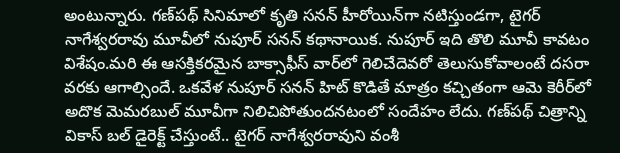అంటున్నారు. గ‌ణ్‌పథ్ సినిమాలో కృతి స‌న‌న్ హీరోయిన్‌గా న‌టిస్తుండ‌గా, టైగ‌ర్ నాగేశ్వ‌ర‌రావు మూవీలో నుపూర్ స‌న‌న్ క‌థానాయిక‌. నుపూర్ ఇది తొలి మూవీ కావ‌టం విశేషం.మ‌రి ఈ ఆస‌క్తిక‌ర‌మైన బాక్సాఫీస్ వార్‌లో గెలిచేదెవ‌రో తెలుసుకోవాలంటే ద‌స‌రా వ‌ర‌కు ఆగాల్సిందే. ఒక‌వేళ నుపూర్ స‌న‌న్ హిట్ కొడితే మాత్రం క‌చ్చితంగా ఆమె కెరీర్‌లో అదొక మెమ‌ర‌బుల్ మూవీగా నిలిచిపోతుంద‌న‌టంలో సందేహం లేదు. గ‌ణ్‌ప‌థ్ చిత్రాన్ని వికాస్ బ‌ల్ డైరెక్ట్ చేస్తుంటే.. టైగ‌ర్ నాగేశ్వ‌ర‌రావుని వంశీ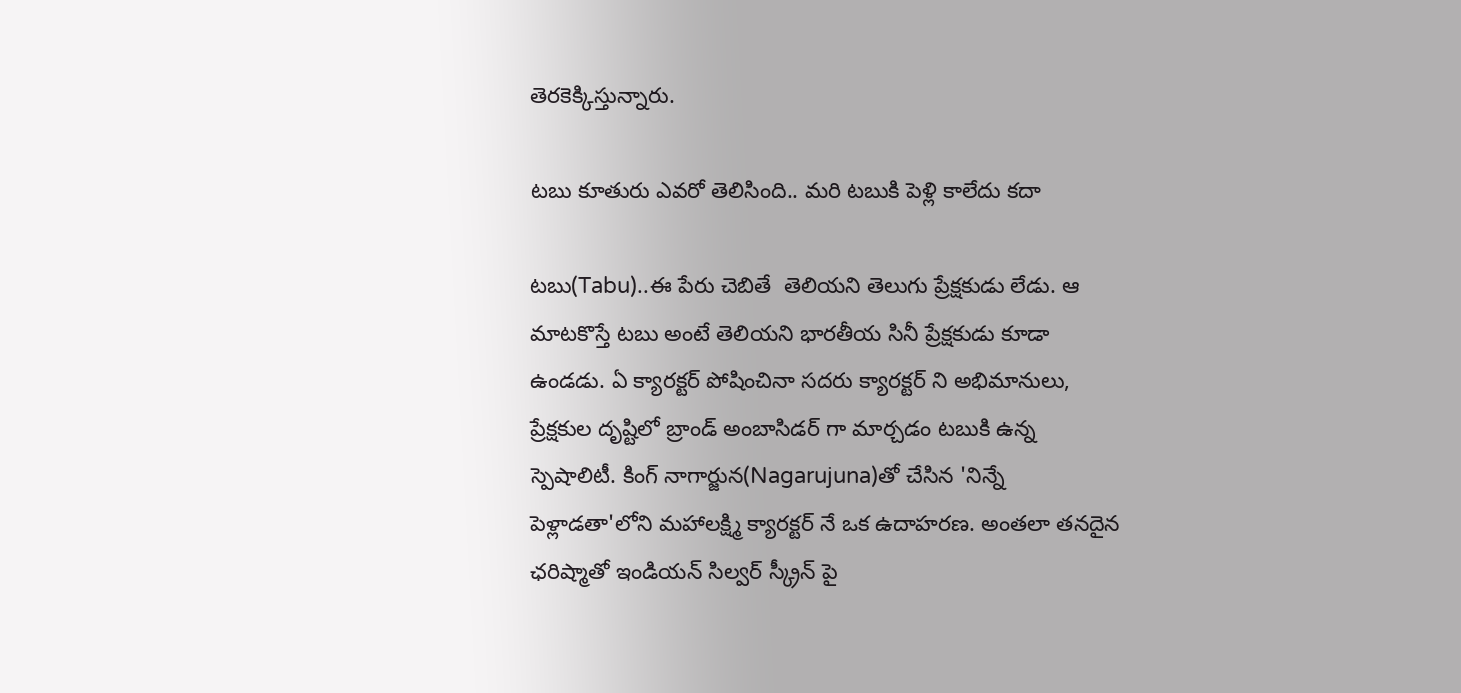తెర‌కెక్కిస్తున్నారు.

టబు కూతురు ఎవరో తెలిసింది.. మరి టబుకి పెళ్లి కాలేదు కదా

టబు(Tabu)..ఈ పేరు చెబితే  తెలియని తెలుగు ప్రేక్షకుడు లేడు. ఆ మాటకొస్తే టబు అంటే తెలియని భారతీయ సినీ ప్రేక్షకుడు కూడా ఉండడు. ఏ క్యారక్టర్ పోషించినా సదరు క్యారక్టర్ ని అభిమానులు, ప్రేక్షకుల దృష్టిలో బ్రాండ్ అంబాసిడర్ గా మార్చడం టబుకి ఉన్న స్పెషాలిటీ. కింగ్ నాగార్జున(Nagarujuna)తో చేసిన 'నిన్నే పెళ్లాడతా'లోని మహాలక్ష్మి క్యారక్టర్ నే ఒక ఉదాహరణ. అంతలా తనదైన ఛరిష్మాతో ఇండియన్ సిల్వర్ స్క్రీన్ పై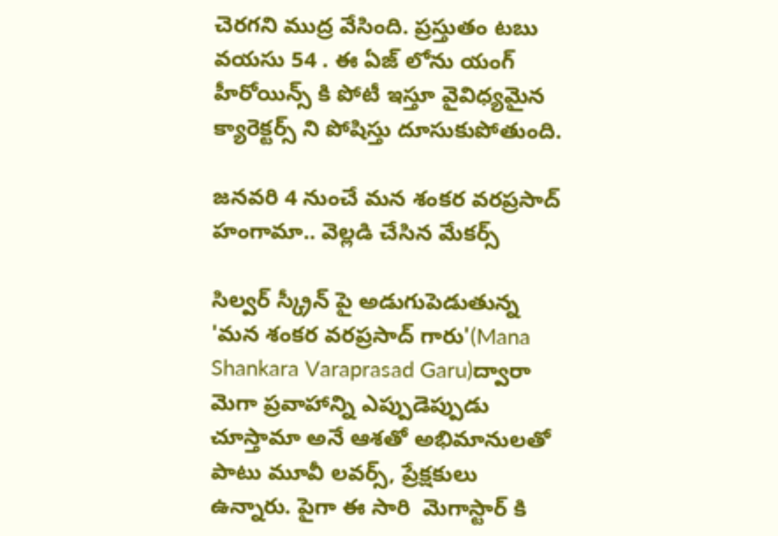చెరగని ముద్ర వేసింది. ప్రస్తుతం టబు వయసు 54 . ఈ ఏజ్ లోను యంగ్ హీరోయిన్స్ కి పోటీ ఇస్తూ వైవిధ్యమైన క్యారెక్టర్స్ ని పోషిస్తు దూసుకుపోతుంది.

జనవరి 4 నుంచే మన శంకర వరప్రసాద్ హంగామా.. వెల్లడి చేసిన మేకర్స్

సిల్వర్ స్క్రీన్ పై అడుగుపెడుతున్న 'మన శంకర వరప్రసాద్ గారు'(Mana Shankara Varaprasad Garu)ద్వారా మెగా ప్రవాహాన్ని ఎప్పుడెప్పుడు చూస్తామా అనే ఆశతో అభిమానులతో పాటు మూవీ లవర్స్, ప్రేక్షకులు ఉన్నారు. పైగా ఈ సారి  మెగాస్టార్ కి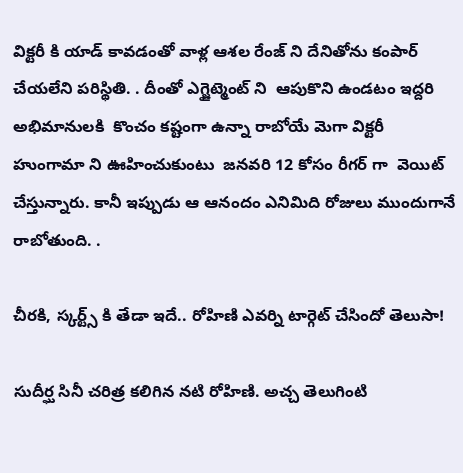విక్టరీ కి యాడ్ కావడంతో వాళ్ల ఆశల రేంజ్ ని దేనితోను కంపార్ చేయలేని పరిస్థితి. . దీంతో ఎగ్జైట్మెంట్ ని  ఆపుకొని ఉండటం ఇద్దరి అభిమానులకి  కొంచం కష్టంగా ఉన్నా రాబోయే మెగా విక్టరీ హుంగామా ని ఊహించుకుంటు  జనవరి 12 కోసం రీగర్ గా  వెయిట్ చేస్తున్నారు. కానీ ఇప్పుడు ఆ ఆనందం ఎనిమిది రోజులు ముందుగానే రాబోతుంది. .

చీరకి, స్కర్ట్స్ కి తేడా ఇదే.. రోహిణి ఎవర్ని టార్గెట్ చేసిందో తెలుసా!

సుదీర్ఘ సినీ చరిత్ర కలిగిన నటి రోహిణి. అచ్చ తెలుగింటి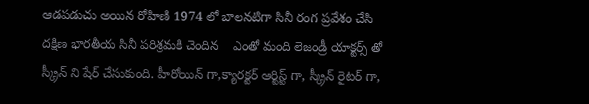ఆడపడుచు అయిన రోహిణి 1974 లో బాలనటిగా సినీ రంగ ప్రవేశం చేసి దక్షిణ భారతీయ సినీ పరిశ్రమకి చెందిన    ఎంతో మంది లెజండ్రీ యాక్టర్స్ తో స్క్రీన్ ని షేర్ చేసుకుంది. హీరోయిన్ గా,క్యారక్టర్ ఆర్టిస్ట్ గా, స్క్రీన్ రైటర్ గా,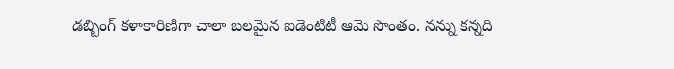డబ్బింగ్ కళాకారిణిగా చాలా బలమైన ఐడెంటిటీ ఆమె సొంతం. నన్ను కన్నది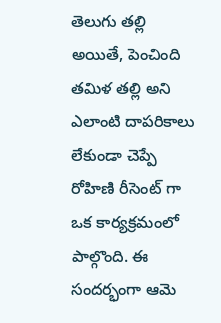తెలుగు తల్లి అయితే, పెంచింది తమిళ తల్లి అని ఎలాంటి దాపరికాలు లేకుండా చెప్పే రోహిణి రీసెంట్ గా ఒక కార్యక్రమంలో పాల్గొంది. ఈ సందర్భంగా ఆమె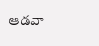ఆడవా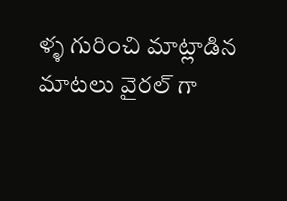ళ్ళ గురించి మాట్లాడిన మాటలు వైరల్ గా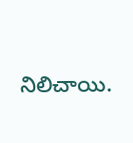నిలిచాయి.